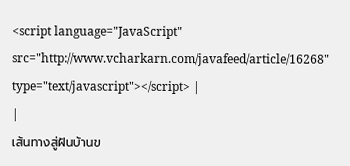<script language="JavaScript" src="http://www.vcharkarn.com/javafeed/article/16268" type="text/javascript"></script> |
|
เส้นทางสู่ฝันบ้านข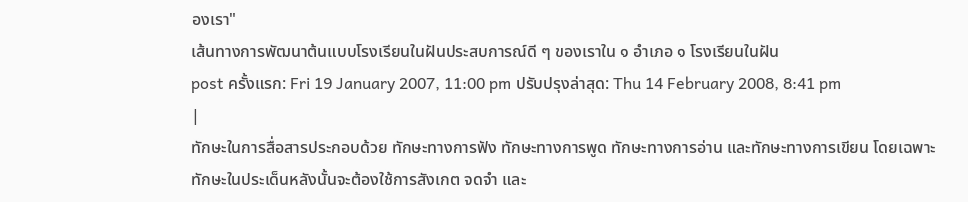องเรา"
เส้นทางการพัฒนาต้นแบบโรงเรียนในฝันประสบการณ์ดี ๆ ของเราใน ๑ อำเภอ ๑ โรงเรียนในฝัน
post ครั้งแรก: Fri 19 January 2007, 11:00 pm ปรับปรุงล่าสุด: Thu 14 February 2008, 8:41 pm
|
ทักษะในการสื่อสารประกอบด้วย ทักษะทางการฟัง ทักษะทางการพูด ทักษะทางการอ่าน และทักษะทางการเขียน โดยเฉพาะทักษะในประเด็นหลังนั้นจะต้องใช้การสังเกต จดจำ และ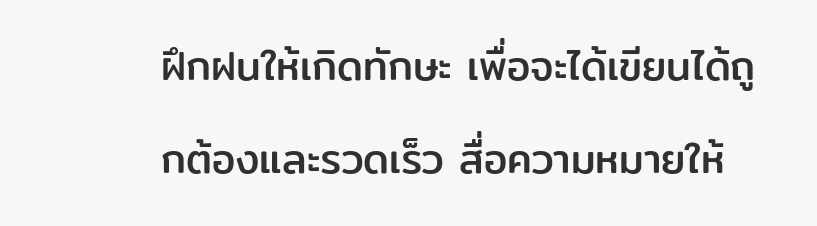ฝึกฝนให้เกิดทักษะ เพื่อจะได้เขียนได้ถูกต้องและรวดเร็ว สื่อความหมายให้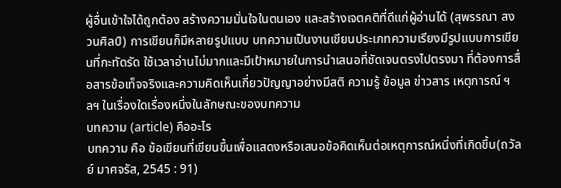ผู้อื่นเข้าใจได้ถูกต้อง สร้างความมั่นใจในตนเอง และสร้างเจตคติที่ดีแก่ผู้อ่านได้ (สุพรรณา สงวนศิลป์) การเขียนก็มีหลายรูปแบบ บทความเป็นงานเขียนประเภทความเรียงมีรูปแบบการเขียนที่กะทัดรัด ใช้เวลาอ่านไม่มากและมีเป้าหมายในการนำเสนอที่ชัดเจนตรงไปตรงมา ที่ต้องการสื่อสารข้อเท็จจริงและความคิดเห็นเกี่ยวปัญญาอย่างมีสติ ความรู้ ข้อมูล ข่าวสาร เหตุการณ์ ฯลฯ ในเรื่องใดเรื่องหนึ่งในลักษณะของบทความ
บทความ (article) คืออะไร
บทความ คือ ข้อเขียนที่เขียนขึ้นเพื่อแสดงหรือเสนอข้อคิดเห็นต่อเหตุการณ์หนึ่งที่เกิดขึ้น(ถวัลย์ มาศจรัส, 2545 : 91)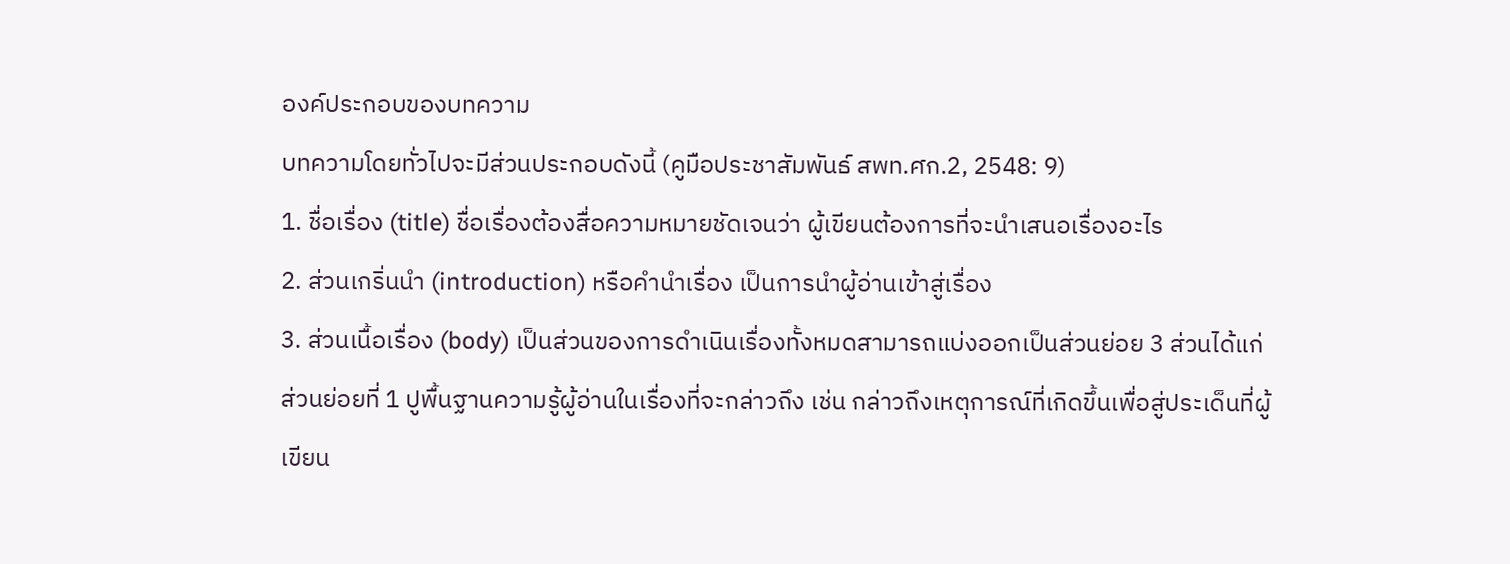องค์ประกอบของบทความ
บทความโดยทั่วไปจะมีส่วนประกอบดังนี้ (คูมือประชาสัมพันธ์ สพท.ศก.2, 2548: 9)
1. ชื่อเรื่อง (title) ชื่อเรื่องต้องสื่อความหมายชัดเจนว่า ผู้เขียนต้องการที่จะนำเสนอเรื่องอะไร
2. ส่วนเกริ่นนำ (introduction) หรือคำนำเรื่อง เป็นการนำผู้อ่านเข้าสู่เรื่อง
3. ส่วนเนื้อเรื่อง (body) เป็นส่วนของการดำเนินเรื่องทั้งหมดสามารถแบ่งออกเป็นส่วนย่อย 3 ส่วนได้แก่
ส่วนย่อยที่ 1 ปูพื้นฐานความรู้ผู้อ่านในเรื่องที่จะกล่าวถึง เช่น กล่าวถึงเหตุการณ์ที่เกิดขึ้นเพื่อสู่ประเด็นที่ผู้เขียน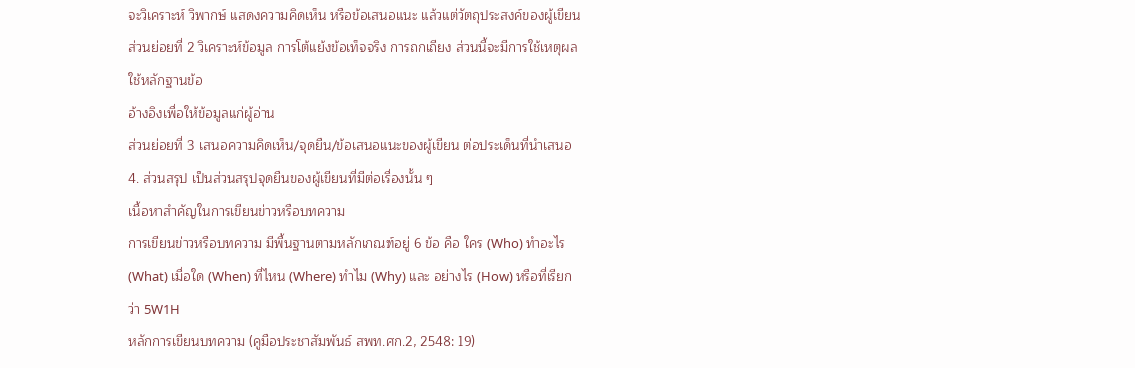จะวิเคราะห์ วิพากษ์ แสดงความคิดเห็น หรือข้อเสนอแนะ แล้วแต่วัตถุประสงค์ของผู้เขียน
ส่วนย่อยที่ 2 วิเคราะห์ข้อมูล การโต้แย้งข้อเท็จจริง การถกเถียง ส่วนนี้จะมีการใช้เหตุผลใช้หลักฐานข้อ
อ้างอิงเพื่อให้ข้อมูลแก่ผู้อ่าน
ส่วนย่อยที่ 3 เสนอความคิดเห็น/จุดยืน/ข้อเสนอแนะของผู้เขียน ต่อประเด็นที่นำเสนอ
4. ส่วนสรุป เป็นส่วนสรุปจุดยืนของผู้เขียนที่มีต่อเรื่องนั้น ๆ
เนื้อหาสำคัญในการเขียนข่าวหรือบทความ
การเขียนข่าวหรือบทความ มีพื้นฐานตามหลักเกณฑ์อยู่ 6 ข้อ คือ ใคร (Who) ทำอะไร (What) เมื่อใด (When) ที่ไหน (Where) ทำไม (Why) และ อย่างไร (How) หรือที่เรียกว่า 5W1H
หลักการเขียนบทความ (คูมือประชาสัมพันธ์ สพท.ศก.2, 2548: 19)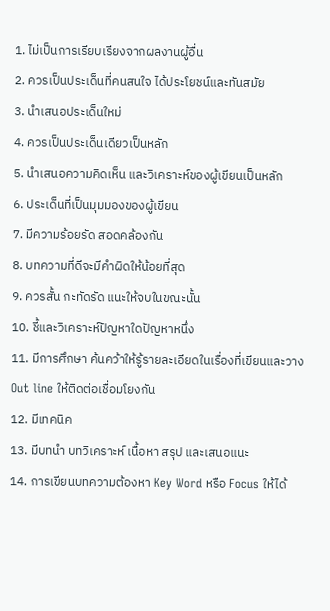1. ไม่เป็นการเรียบเรียงจากผลงานผู้อื่น
2. ควรเป็นประเด็นที่คนสนใจ ได้ประโยชน์และทันสมัย
3. นำเสนอประเด็นใหม่
4. ควรเป็นประเด็นเดียวเป็นหลัก
5. นำเสนอความคิดเห็น และวิเคราะห์ของผู้เขียนเป็นหลัก
6. ประเด็นที่เป็นมุมมองของผู้เขียน
7. มีความร้อยรัด สอดคล้องกัน
8. บทความที่ดีจะมีคำผิดให้น้อยที่สุด
9. ควรสั้น กะทัดรัด แนะให้จบในขณะนั้น
10. ชี้และวิเคราะห์ปัญหาใดปัญหาหนึ่ง
11. มีการศึกษา ค้นคว้าให้รู้รายละเอียดในเรื่องที่เขียนและวาง Out line ให้ติดต่อเชื่อมโยงกัน
12. มีเทคนิค
13. มีบทนำ บทวิเคราะห์ เนื้อหา สรุป และเสนอแนะ
14. การเขียนบทความต้องหา Key Word หรือ Focus ให้ได้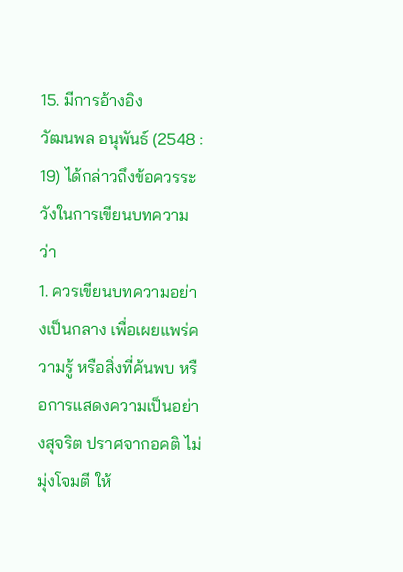15. มีการอ้างอิง
วัฒนพล อนุพันธ์ (2548 : 19) ได้กล่าวถึงข้อควรระวังในการเขียนบทความว่า
1. ควรเขียนบทความอย่างเป็นกลาง เพื่อเผยแพร่ความรู้ หรือสิ่งที่ค้นพบ หรือการแสดงความเป็นอย่างสุจริต ปราศจากอคติ ไม่มุ่งโจมตี ให้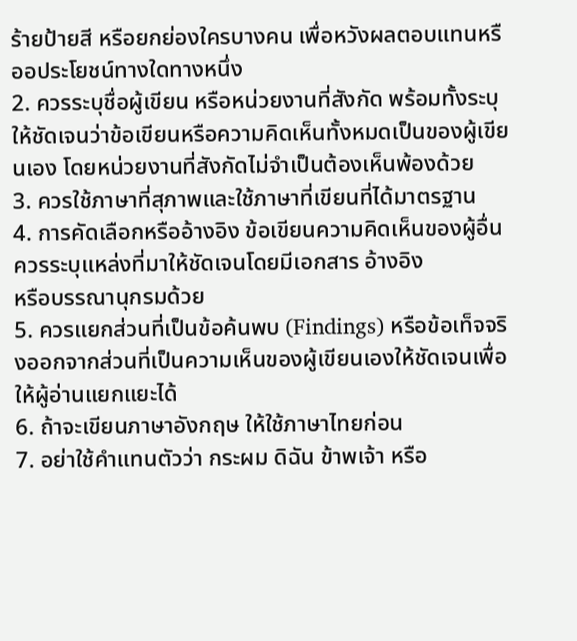ร้ายป้ายสี หรือยกย่องใครบางคน เพื่อหวังผลตอบแทนหรืออประโยชน์ทางใดทางหนึ่ง
2. ควรระบุชื่อผู้เขียน หรือหน่วยงานที่สังกัด พร้อมทั้งระบุให้ชัดเจนว่าข้อเขียนหรือความคิดเห็นทั้งหมดเป็นของผู้เขียนเอง โดยหน่วยงานที่สังกัดไม่จำเป็นต้องเห็นพ้องด้วย
3. ควรใช้ภาษาที่สุภาพและใช้ภาษาที่เขียนที่ได้มาตรฐาน
4. การคัดเลือกหรืออ้างอิง ข้อเขียนความคิดเห็นของผู้อื่น ควรระบุแหล่งที่มาให้ชัดเจนโดยมีเอกสาร อ้างอิง
หรือบรรณานุกรมด้วย
5. ควรแยกส่วนที่เป็นข้อค้นพบ (Findings) หรือข้อเท็จจริงออกจากส่วนที่เป็นความเห็นของผู้เขียนเองให้ชัดเจนเพื่อให้ผู้อ่านแยกแยะได้
6. ถ้าจะเขียนภาษาอังกฤษ ให้ใช้ภาษาไทยก่อน
7. อย่าใช้คำแทนตัวว่า กระผม ดิฉัน ข้าพเจ้า หรือ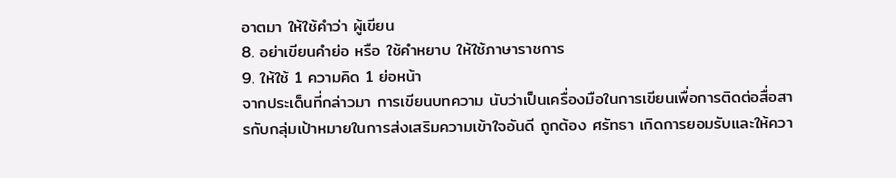อาตมา ให้ใช้คำว่า ผู้เขียน
8. อย่าเขียนคำย่อ หรือ ใช้คำหยาบ ให้ใช้ภาษาราชการ
9. ให้ใช้ 1 ความคิด 1 ย่อหน้า
จากประเด็นที่กล่าวมา การเขียนบทความ นับว่าเป็นเครื่องมือในการเขียนเพื่อการติดต่อสื่อสารกับกลุ่มเป้าหมายในการส่งเสริมความเข้าใจอันดี ถูกต้อง ศรัทธา เกิดการยอมรับและให้ควา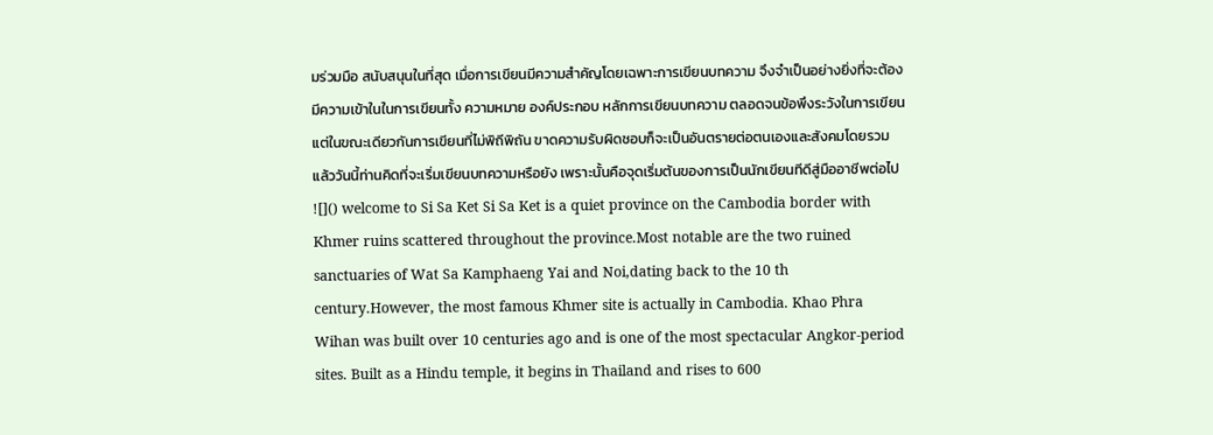มร่วมมือ สนับสนุนในที่สุด เมื่อการเขียนมีความสำคัญโดยเฉพาะการเขียนบทความ จึงจำเป็นอย่างยิ่งที่จะต้องมีความเข้าในในการเขียนทั้ง ความหมาย องค์ประกอบ หลักการเขียนบทความ ตลอดจนข้อพึงระวังในการเขียน แต่ในขณะเดียวกันการเขียนที่ไม่พิถีพิถัน ขาดความรับผิดชอบก็จะเป็นอันตรายต่อตนเองและสังคมโดยรวม แล้ววันนี้ท่านคิดที่จะเริ่มเขียนบทความหรือยัง เพราะนั้นคือจุดเริ่มต้นของการเป็นนักเขียนทีดีสู่มืออาชีพต่อไป
![]() welcome to Si Sa Ket Si Sa Ket is a quiet province on the Cambodia border with Khmer ruins scattered throughout the province.Most notable are the two ruined sanctuaries of Wat Sa Kamphaeng Yai and Noi,dating back to the 10 th century.However, the most famous Khmer site is actually in Cambodia. Khao Phra Wihan was built over 10 centuries ago and is one of the most spectacular Angkor-period sites. Built as a Hindu temple, it begins in Thailand and rises to 600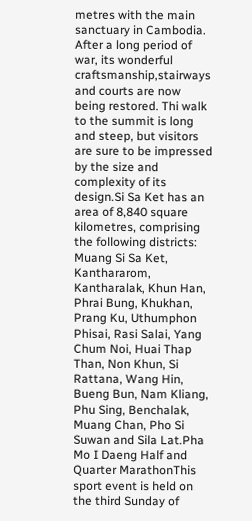metres with the main sanctuary in Cambodia. After a long period of war, its wonderful craftsmanship,stairways and courts are now being restored. Thi walk to the summit is long and steep, but visitors are sure to be impressed by the size and complexity of its design.Si Sa Ket has an area of 8,840 square kilometres, comprising the following districts: Muang Si Sa Ket, Kanthararom, Kantharalak, Khun Han, Phrai Bung, Khukhan, Prang Ku, Uthumphon Phisai, Rasi Salai, Yang Chum Noi, Huai Thap Than, Non Khun, Si Rattana, Wang Hin, Bueng Bun, Nam Kliang, Phu Sing, Benchalak, Muang Chan, Pho Si Suwan and Sila Lat.Pha Mo I Daeng Half and Quarter MarathonThis sport event is held on the third Sunday of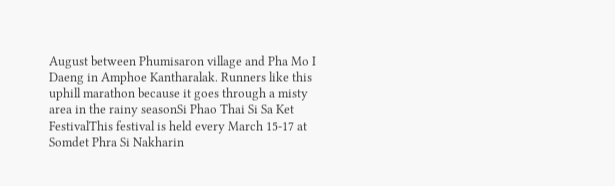August between Phumisaron village and Pha Mo I Daeng in Amphoe Kantharalak. Runners like this uphill marathon because it goes through a misty area in the rainy seasonSi Phao Thai Si Sa Ket FestivalThis festival is held every March 15-17 at Somdet Phra Si Nakharin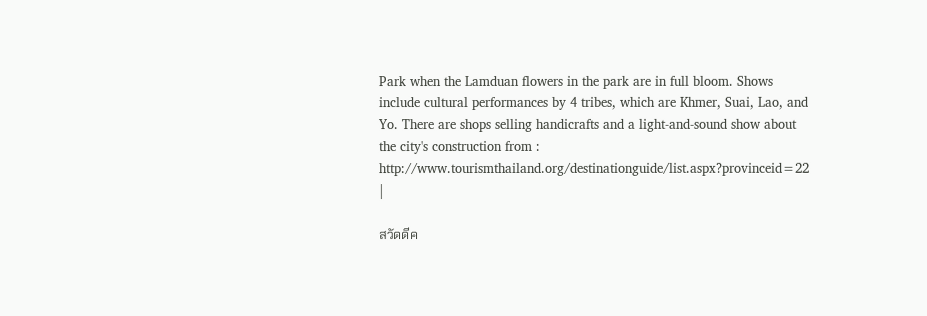Park when the Lamduan flowers in the park are in full bloom. Shows include cultural performances by 4 tribes, which are Khmer, Suai, Lao, and Yo. There are shops selling handicrafts and a light-and-sound show about the city's construction from : http://www.tourismthailand.org/destinationguide/list.aspx?provinceid=22 |

สวัดดีค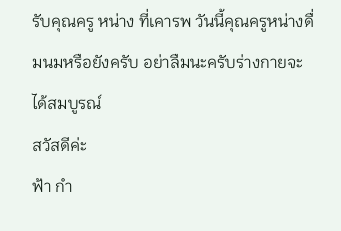รับคุณครู หน่าง ที่เคารพ วันนี้คุณครูหน่างดื่มนมหรือยังครับ อย่าลืมนะครับร่างกายจะได้สมบูรณ์
สวัสดีค่ะ
ฟ้า กำ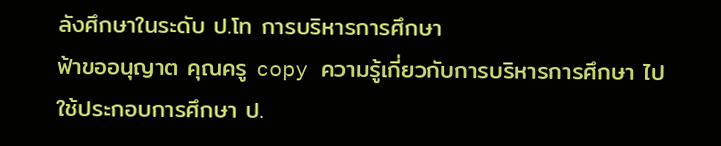ลังศึกษาในระดับ ป.โท การบริหารการศึกษา
ฟ้าขออนุญาต คุณครู copy ความรู้เกี่ยวกับการบริหารการศึกษา ไปใช้ประกอบการศึกษา ป.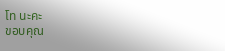โท นะคะ
ขอบคุณ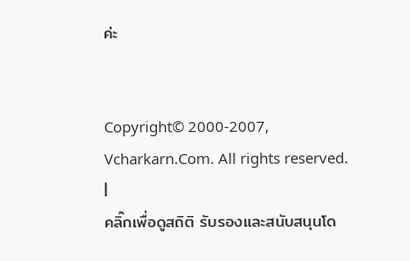ค่ะ


Copyright© 2000-2007, Vcharkarn.Com. All rights reserved.
|
คลิ๊กเพื่อดูสถิติ รับรองและสนับสนุนโด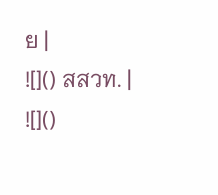ย |
![]() สสวท. |
![]()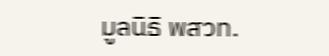มูลนิธิ พสวท.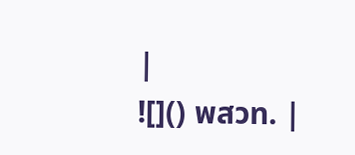|
![]() พสวท. |